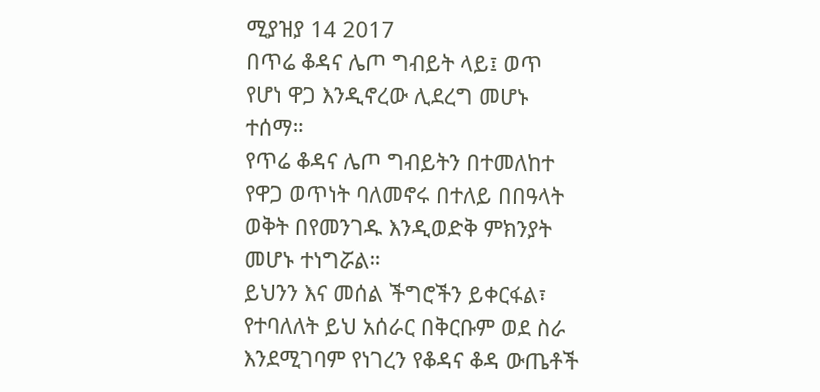ሚያዝያ 14 2017
በጥሬ ቆዳና ሌጦ ግብይት ላይ፤ ወጥ የሆነ ዋጋ እንዲኖረው ሊደረግ መሆኑ ተሰማ።
የጥሬ ቆዳና ሌጦ ግብይትን በተመለከተ የዋጋ ወጥነት ባለመኖሩ በተለይ በበዓላት ወቅት በየመንገዱ እንዲወድቅ ምክንያት መሆኑ ተነግሯል።
ይህንን እና መሰል ችግሮችን ይቀርፋል፣ የተባለለት ይህ አሰራር በቅርቡም ወደ ስራ እንደሚገባም የነገረን የቆዳና ቆዳ ውጤቶች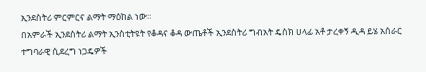ኢንደስትሪ ምርምርና ልማት ማዕከል ነው።
በአምራች ኢንደስትሪ ልማት ኢንስቲትዩት የቆዳና ቆዳ ውጤቶች ኢንደስትሪ ግብአት ዴስክ ሀላፊ አቶ ታረቀኝ ዲዳ ይሄ አሰራር ተግባራዊ ሲደረግ ነጋዴዎች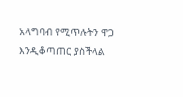አላግባብ የሚጥሉትን ዋጋ እንዲቆጣጠር ያስችላል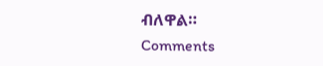ብለዋል።
Comments